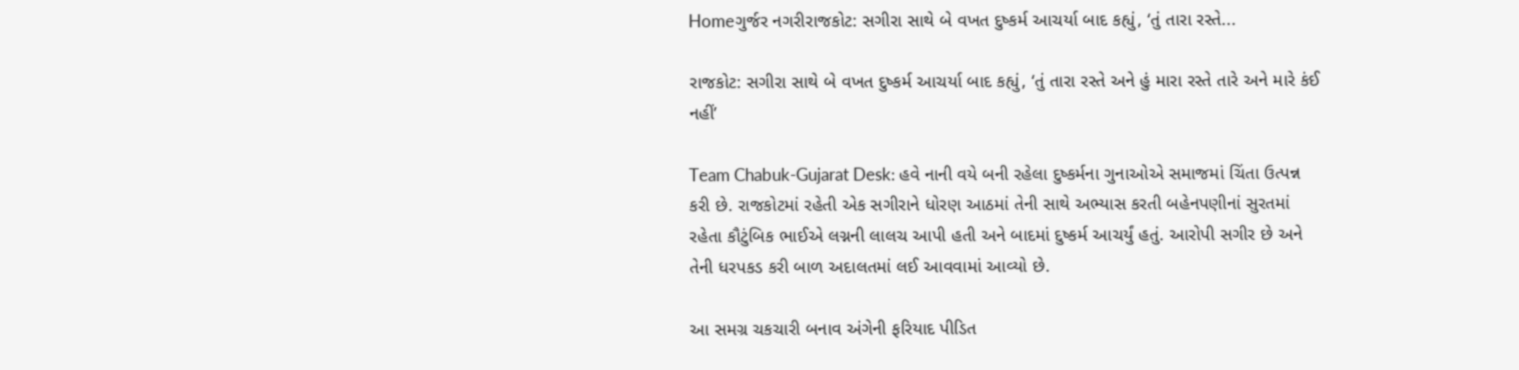Homeગુર્જર નગરીરાજકોટ: સગીરા સાથે બે વખત દુષ્કર્મ આચર્યા બાદ કહ્યું, ‘તું તારા રસ્તે...

રાજકોટ: સગીરા સાથે બે વખત દુષ્કર્મ આચર્યા બાદ કહ્યું, ‘તું તારા રસ્તે અને હું મારા રસ્તે તારે અને મારે કંઈ નહીં’

Team Chabuk-Gujarat Desk: હવે નાની વયે બની રહેલા દુષ્કર્મના ગુનાઓએ સમાજમાં ચિંતા ઉત્પન્ન કરી છે. રાજકોટમાં રહેતી એક સગીરાને ધોરણ આઠમાં તેની સાથે અભ્યાસ કરતી બહેનપણીનાં સુરતમાં રહેતા કૌટુંબિક ભાઈએ લગ્નની લાલચ આપી હતી અને બાદમાં દુષ્કર્મ આચર્યું હતું. આરોપી સગીર છે અને તેની ધરપકડ કરી બાળ અદાલતમાં લઈ આવવામાં આવ્યો છે.

આ સમગ્ર ચકચારી બનાવ અંગેની ફરિયાદ પીડિત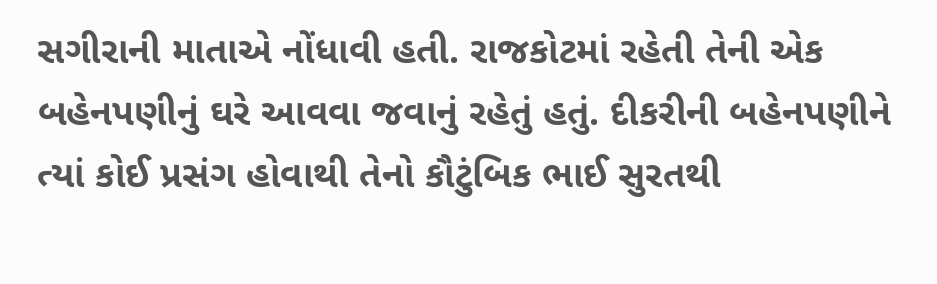સગીરાની માતાએ નોંધાવી હતી. રાજકોટમાં રહેતી તેની એક બહેનપણીનું ઘરે આવવા જવાનું રહેતું હતું. દીકરીની બહેનપણીને ત્યાં કોઈ પ્રસંગ હોવાથી તેનો કૌટુંબિક ભાઈ સુરતથી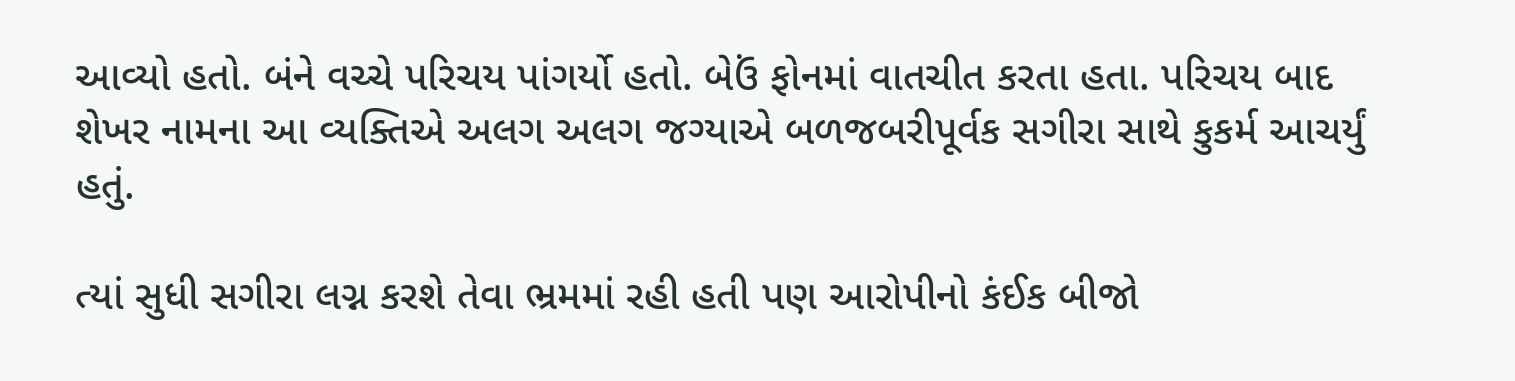આવ્યો હતો. બંને વચ્ચે પરિચય પાંગર્યો હતો. બેઉં ફોનમાં વાતચીત કરતા હતા. પરિચય બાદ શેખર નામના આ વ્યક્તિએ અલગ અલગ જગ્યાએ બળજબરીપૂર્વક સગીરા સાથે કુકર્મ આચર્યું હતું.

ત્યાં સુધી સગીરા લગ્ન કરશે તેવા ભ્રમમાં રહી હતી પણ આરોપીનો કંઈક બીજો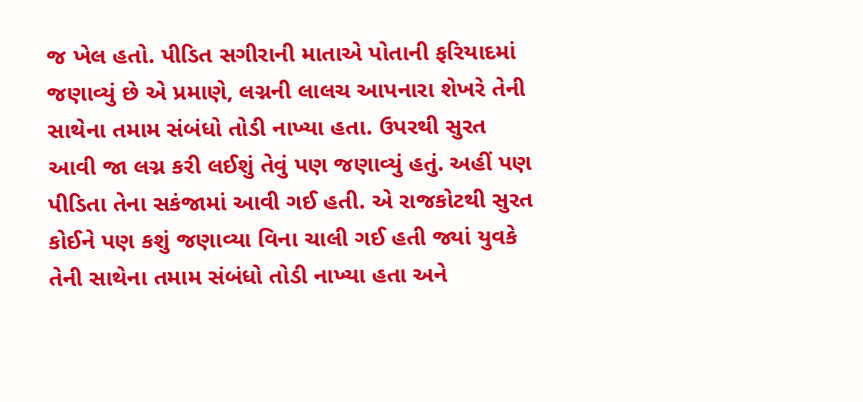જ ખેલ હતો. પીડિત સગીરાની માતાએ પોતાની ફરિયાદમાં જણાવ્યું છે એ પ્રમાણે, લગ્નની લાલચ આપનારા શેખરે તેની સાથેના તમામ સંબંધો તોડી નાખ્યા હતા. ઉપરથી સુરત આવી જા લગ્ન કરી લઈશું તેવું પણ જણાવ્યું હતું. અહીં પણ પીડિતા તેના સકંજામાં આવી ગઈ હતી. એ રાજકોટથી સુરત કોઈને પણ કશું જણાવ્યા વિના ચાલી ગઈ હતી જ્યાં યુવકે તેની સાથેના તમામ સંબંધો તોડી નાખ્યા હતા અને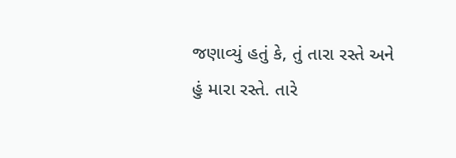જણાવ્યું હતું કે, તું તારા રસ્તે અને હું મારા રસ્તે. તારે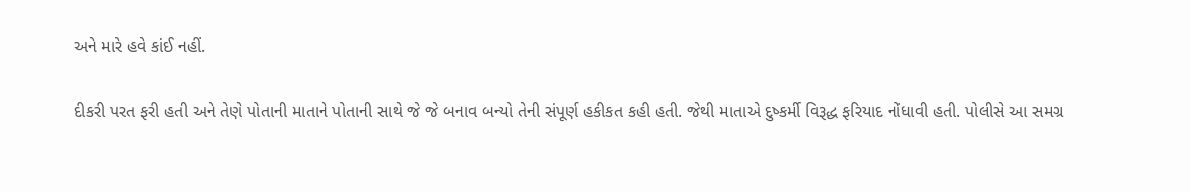અને મારે હવે કાંઈ નહીં.

દીકરી પરત ફરી હતી અને તેણે પોતાની માતાને પોતાની સાથે જે જે બનાવ બન્યો તેની સંપૂર્ણ હકીકત કહી હતી. જેથી માતાએ દુષ્કર્મી વિરૂદ્ધ ફરિયાદ નોંધાવી હતી. પોલીસે આ સમગ્ર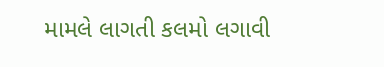મામલે લાગતી કલમો લગાવી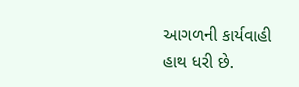આગળની કાર્યવાહી હાથ ધરી છે.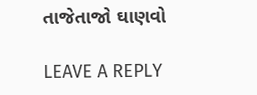તાજેતાજો ઘાણવો

LEAVE A REPLY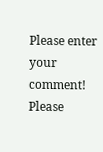Please enter your comment!
Please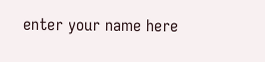enter your name here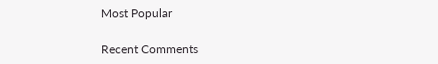Most Popular

Recent Comments